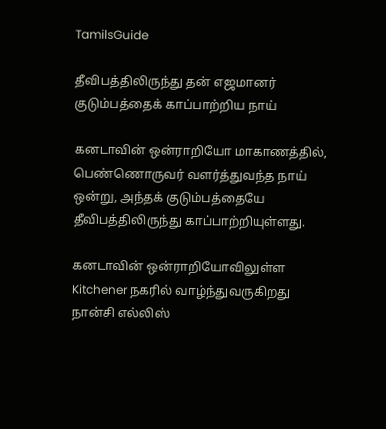TamilsGuide

தீவிபத்திலிருந்து தன் எஜமானர் குடும்பத்தைக் காப்பாற்றிய நாய்

கனடாவின் ஒன்ராறியோ மாகாணத்தில், பெண்ணொருவர் வளர்த்துவந்த நாய் ஒன்று, அந்தக் குடும்பத்தையே தீவிபத்திலிருந்து காப்பாற்றியுள்ளது.

கனடாவின் ஒன்ராறியோவிலுள்ள Kitchener நகரில் வாழ்ந்துவருகிறது நான்சி எல்லிஸ்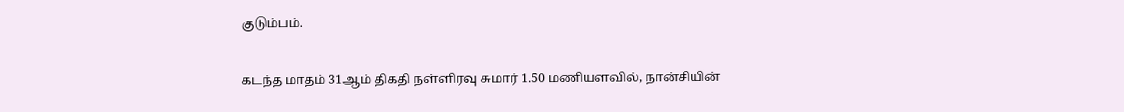குடும்பம்.

கடந்த மாதம் 31ஆம் திகதி நள்ளிரவு சுமார் 1.50 மணியளவில், நான்சியின்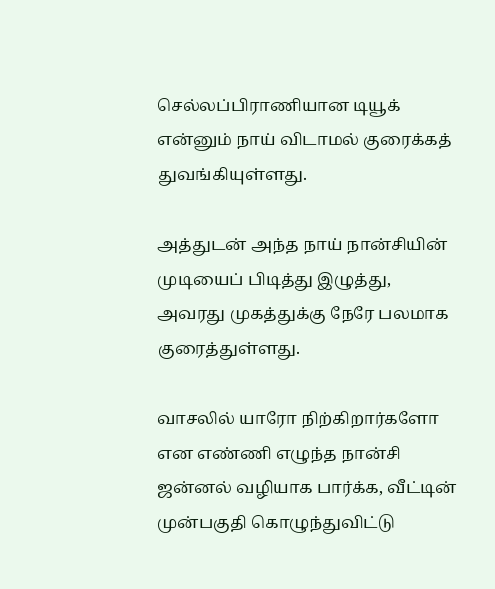செல்லப்பிராணியான டியூக் என்னும் நாய் விடாமல் குரைக்கத் துவங்கியுள்ளது.

அத்துடன் அந்த நாய் நான்சியின் முடியைப் பிடித்து இழுத்து, அவரது முகத்துக்கு நேரே பலமாக குரைத்துள்ளது.

வாசலில் யாரோ நிற்கிறார்களோ என எண்ணி எழுந்த நான்சி ஜன்னல் வழியாக பார்க்க, வீட்டின் முன்பகுதி கொழுந்துவிட்டு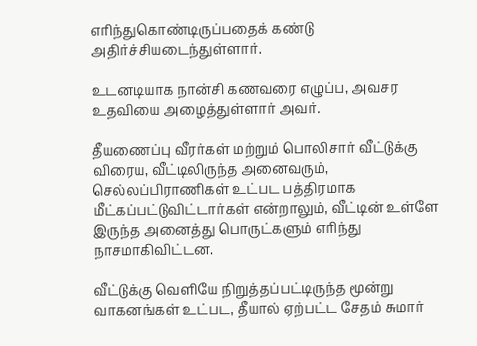எரிந்துகொண்டிருப்பதைக் கண்டு அதிர்ச்சியடைந்துள்ளார்.

உடனடியாக நான்சி கணவரை எழுப்ப, அவசர உதவியை அழைத்துள்ளார் அவர்.

தீயணைப்பு வீரர்கள் மற்றும் பொலிசார் வீட்டுக்கு விரைய, வீட்டிலிருந்த அனைவரும், செல்லப்பிராணிகள் உட்பட பத்திரமாக மீட்கப்பட்டுவிட்டார்கள் என்றாலும், வீட்டின் உள்ளே இருந்த அனைத்து பொருட்களும் எரிந்து நாசமாகிவிட்டன.

வீட்டுக்கு வெளியே நிறுத்தப்பட்டிருந்த மூன்று வாகனங்கள் உட்பட, தீயால் ஏற்பட்ட சேதம் சுமார்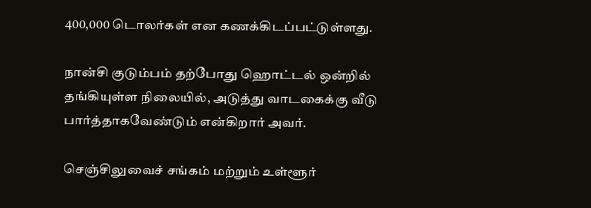400,000 டொலர்கள் என கணக்கிடப்பட்டுள்ளது.

நான்சி குடும்பம் தற்போது ஹொட்டல் ஒன்றில் தங்கியுள்ள நிலையில், அடுத்து வாடகைக்கு வீடு பார்த்தாகவேண்டும் என்கிறார் அவர்.

செஞ்சிலுவைச் சங்கம் மற்றும் உள்ளூர்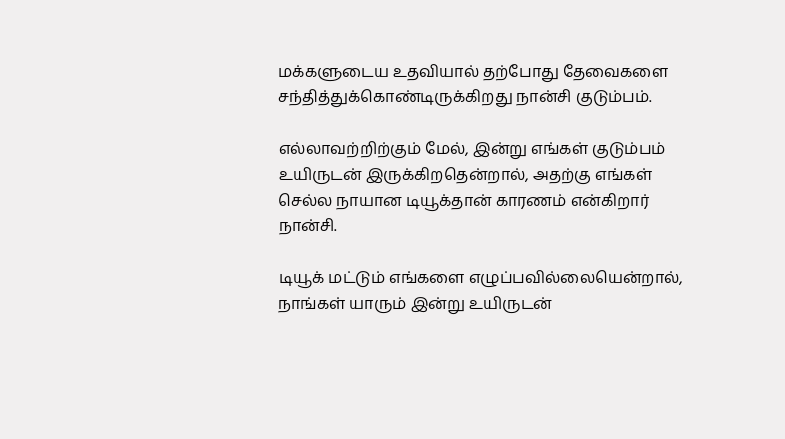மக்களுடைய உதவியால் தற்போது தேவைகளை சந்தித்துக்கொண்டிருக்கிறது நான்சி குடும்பம்.

எல்லாவற்றிற்கும் மேல், இன்று எங்கள் குடும்பம் உயிருடன் இருக்கிறதென்றால், அதற்கு எங்கள் செல்ல நாயான டியூக்தான் காரணம் என்கிறார் நான்சி.

டியூக் மட்டும் எங்களை எழுப்பவில்லையென்றால், நாங்கள் யாரும் இன்று உயிருடன்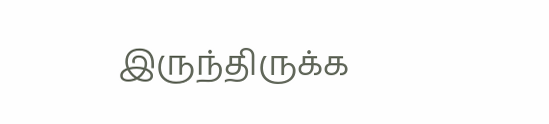இருந்திருக்க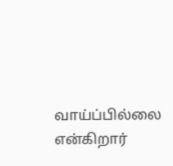வாய்ப்பில்லை என்கிறார்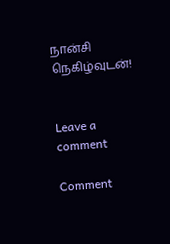நான்சி நெகிழ்வுடன்!


Leave a comment

Comment